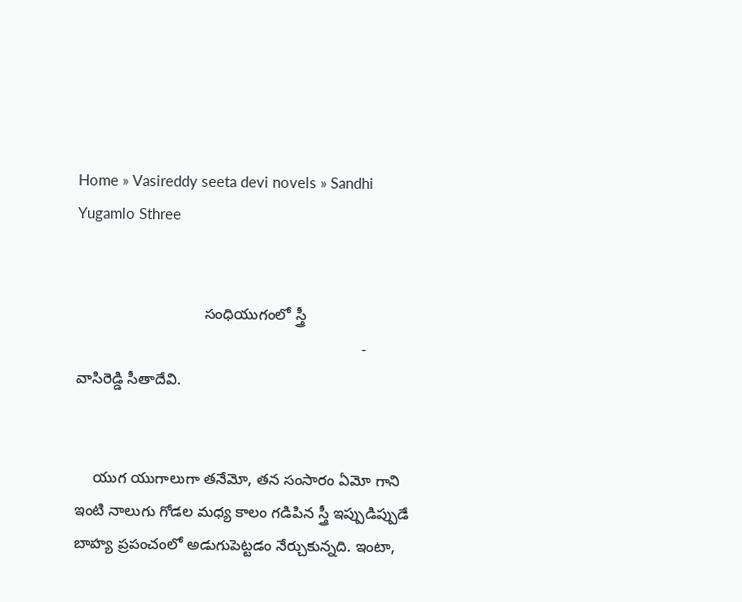Home » Vasireddy seeta devi novels » Sandhi Yugamlo Sthree


                              సంధియుగంలో స్త్రీ
                                                                   - వాసిరెడ్డి సీతాదేవి.


    యుగ యుగాలుగా తనేమో, తన సంసారం ఏమో గాని ఇంటి నాలుగు గోడల మధ్య కాలం గడిపిన స్త్రీ ఇప్పుడిప్పుడే బాహ్య ప్రపంచంలో అడుగుపెట్టడం నేర్చుకున్నది. ఇంటా,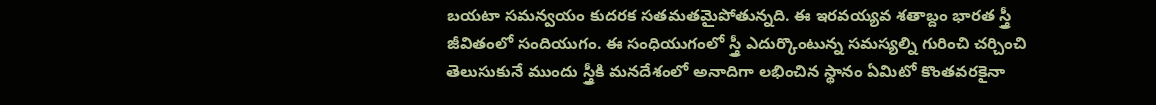బయటా సమన్వయం కుదరక సతమతమైపోతున్నది. ఈ ఇరవయ్యవ శతాబ్దం భారత స్త్రీ జీవితంలో సందియుగం. ఈ సంధియుగంలో స్త్రీ ఎదుర్కొంటున్న సమస్యల్ని గురించి చర్చించి తెలుసుకునే ముందు స్త్రీకి మనదేశంలో అనాదిగా లభించిన స్థానం ఏమిటో కొంతవరకైనా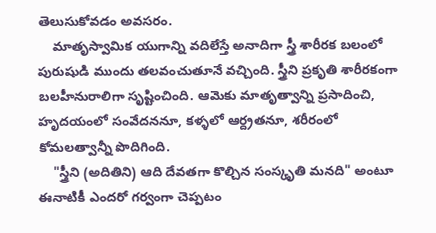తెలుసుకోవడం అవసరం.
    మాతృస్వామిక యుగాన్ని వదిలేస్తే అనాదిగా స్త్రీ శారీరక బలంలో పురుషుడి ముందు తలవంచుతూనే వచ్చింది. స్త్రీని ప్రకృతి శారీరకంగా బలహీనురాలిగా సృష్టించింది. ఆమెకు మాతృత్వాన్ని ప్రసాదించి, హృదయంలో సంవేదననూ, కళ్ళలో ఆర్ద్రతనూ, శరీరంలో కోమలత్వాన్నీ పొదిగింది.
    "స్త్రీని (అదితిని) ఆది దేవతగా కొల్చిన సంస్కృతి మనది" అంటూ ఈనాటికీ ఎందరో గర్వంగా చెప్పటం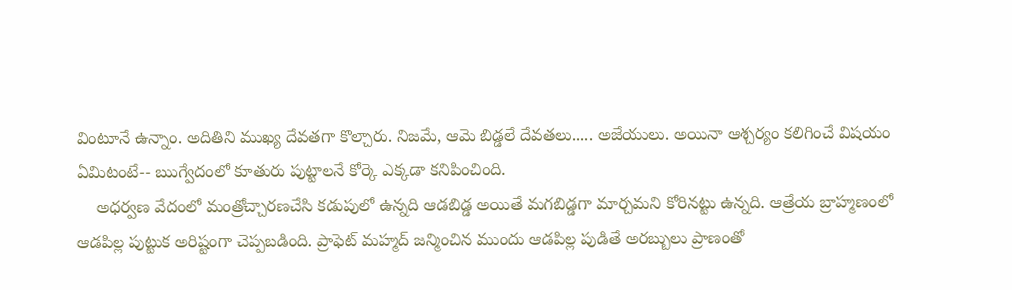వింటూనే ఉన్నాం. అదితిని ముఖ్య దేవతగా కొల్చారు. నిజమే, ఆమె బిడ్డలే దేవతలు..... అజేయులు. అయినా ఆశ్చర్యం కలిగించే విషయం ఏమిటంటే-- ఋగ్వేదంలో కూతురు పుట్టాలనే కోర్కె ఎక్కడా కనిపించింది.
    అధర్వణ వేదంలో మంత్రోచ్చారణచేసి కడుపులో ఉన్నది ఆడబిడ్డ అయితే మగబిడ్డగా మార్చమని కోరినట్టు ఉన్నది. ఆత్రేయ బ్రాహ్మణంలో ఆడపిల్ల పుట్టుక అరిష్టంగా చెప్పబడింది. ప్రాఫెట్ మహ్మద్ జన్మించిన ముందు ఆడపిల్ల పుడితే అరబ్బులు ప్రాణంతో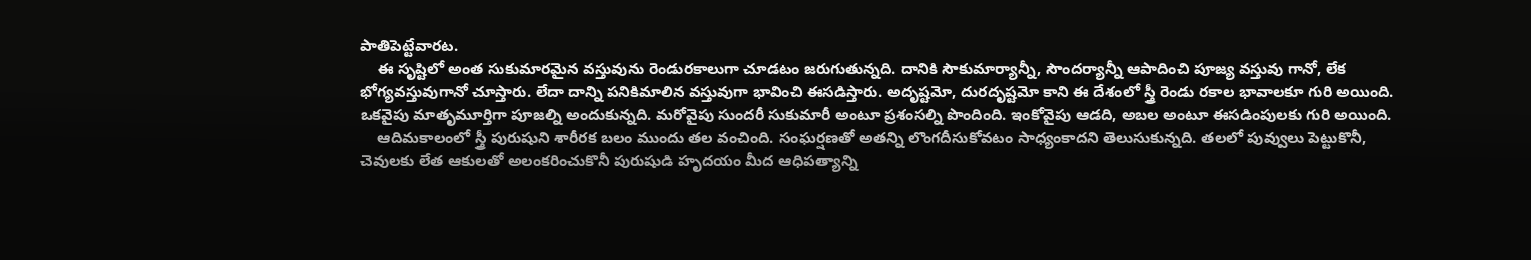పాతిపెట్టేవారట.
    ఈ సృష్టిలో అంత సుకుమారమైన వస్తువును రెండురకాలుగా చూడటం జరుగుతున్నది. దానికి సౌకుమార్యాన్నీ, సౌందర్యాన్నీ ఆపాదించి పూజ్య వస్తువు గానో, లేక భోగ్యవస్తువుగానో చూస్తారు. లేదా దాన్ని పనికిమాలిన వస్తువుగా భావించి ఈసడిస్తారు. అదృష్టమో, దురదృష్టమో కాని ఈ దేశంలో స్త్రీ రెండు రకాల భావాలకూ గురి అయింది. ఒకవైపు మాతృమూర్తిగా పూజల్ని అందుకున్నది. మరోవైపు సుందరీ సుకుమారీ అంటూ ప్రశంసల్ని పొందింది. ఇంకోవైపు ఆడది, అబల అంటూ ఈసడింపులకు గురి అయింది.
    ఆదిమకాలంలో స్త్రీ పురుషుని శారీరక బలం ముందు తల వంచింది. సంఘర్షణతో అతన్ని లొంగదీసుకోవటం సాధ్యంకాదని తెలుసుకున్నది. తలలో పువ్వులు పెట్టుకొనీ, చెవులకు లేత ఆకులతో అలంకరించుకొనీ పురుషుడి హృదయం మీద ఆధిపత్యాన్ని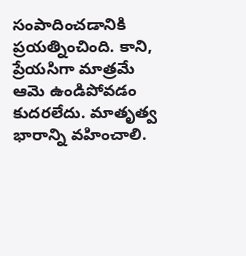సంపాదించడానికి ప్రయత్నించింది. కాని, ప్రేయసిగా మాత్రమే ఆమె ఉండిపోవడం కుదరలేదు. మాతృత్వ భారాన్ని వహించాలి.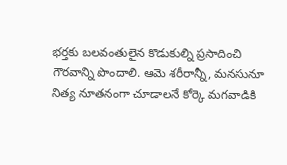భర్తకు బలవంతులైన కొడుకుల్ని ప్రసాదించి గౌరవాన్ని పొందాలి. ఆమె శరీరాన్నీ, మనసునూ నిత్య నూతనంగా చూడాలనే కోర్కె మగవాడికి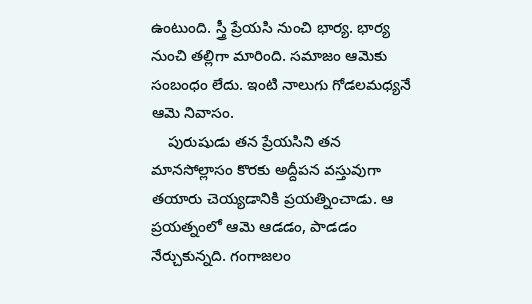ఉంటుంది. స్త్రీ ప్రేయసి నుంచి భార్య. భార్య నుంచి తల్లిగా మారింది. సమాజం ఆమెకు సంబంధం లేదు. ఇంటి నాలుగు గోడలమధ్యనే ఆమె నివాసం.
    పురుషుడు తన ప్రేయసిని తన మానసోల్లాసం కొరకు అద్దీపన వస్తువుగా తయారు చెయ్యడానికి ప్రయత్నించాడు. ఆ ప్రయత్నంలో ఆమె ఆడడం, పాడడం నేర్చుకున్నది. గంగాజలం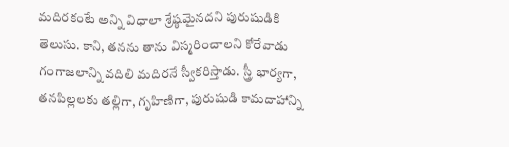మదిరకంటే అన్ని విధాలా శ్రేష్ఠమైనదని పురుషుడికి తెలుసు. కాని, తనను తాను విస్మరించాలని కోరేవాడు గంగాజలాన్ని వదిలి మదిరనే స్వీకరిస్తాడు. స్త్రీ భార్యగా, తనపిల్లలకు తల్లిగా, గృహిణిగా, పురుషుడి కామదాహాన్ని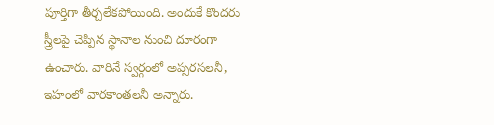పూర్తిగా తీర్చలేకపోయింది. అందుకే కొందరు స్త్రీలపై చెప్పిన స్థానాల నుంచి దూరంగా ఉంచారు. వారినే స్వర్గంలో అప్సరసలనీ, ఇహంలో వారకాంతలనీ అన్నారు.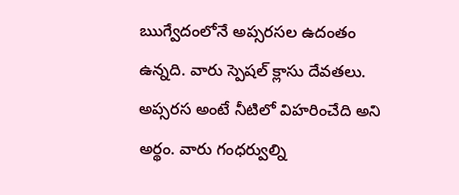ఋగ్వేదంలోనే అప్సరసల ఉదంతం ఉన్నది. వారు స్పెషల్ క్లాసు దేవతలు. అప్సరస అంటే నీటిలో విహరించేది అని అర్థం. వారు గంధర్వుల్ని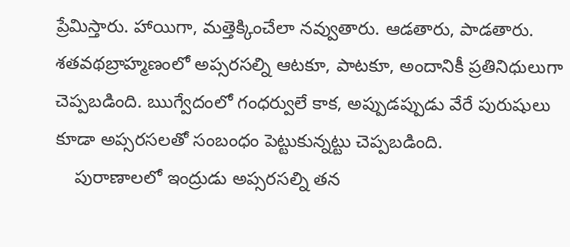ప్రేమిస్తారు. హాయిగా, మత్తెక్కించేలా నవ్వుతారు. ఆడతారు, పాడతారు. శతవథబ్రాహ్మణంలో అప్సరసల్ని ఆటకూ, పాటకూ, అందానికీ ప్రతినిధులుగా చెప్పబడింది. ఋగ్వేదంలో గంధర్వులే కాక, అప్పుడప్పుడు వేరే పురుషులు కూడా అప్సరసలతో సంబంధం పెట్టుకున్నట్టు చెప్పబడింది.
    పురాణాలలో ఇంద్రుడు అప్సరసల్ని తన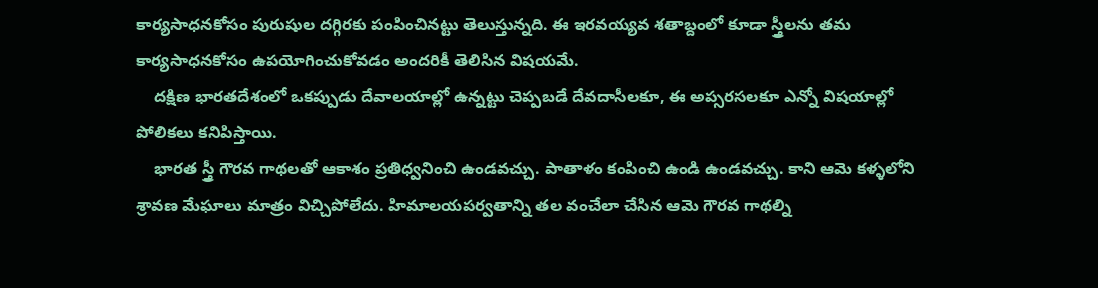కార్యసాధనకోసం పురుషుల దగ్గిరకు పంపించినట్టు తెలుస్తున్నది. ఈ ఇరవయ్యవ శతాబ్దంలో కూడా స్త్రీలను తమ కార్యసాధనకోసం ఉపయోగించుకోవడం అందరికీ తెలిసిన విషయమే.
    దక్షిణ భారతదేశంలో ఒకప్పుడు దేవాలయాల్లో ఉన్నట్టు చెప్పబడే దేవదాసీలకూ, ఈ అప్సరసలకూ ఎన్నో విషయాల్లో పోలికలు కనిపిస్తాయి.
    భారత స్త్రీ గౌరవ గాథలతో ఆకాశం ప్రతిధ్వనించి ఉండవచ్చు. పాతాళం కంపించి ఉండి ఉండవచ్చు. కాని ఆమె కళ్ళలోని శ్రావణ మేఘాలు మాత్రం విచ్చిపోలేదు. హిమాలయపర్వతాన్ని తల వంచేలా చేసిన ఆమె గౌరవ గాథల్ని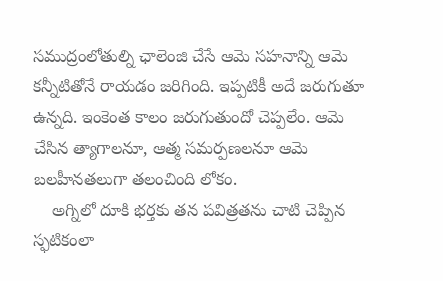సముద్రంలోతుల్ని ఛాలెంజి చేసే ఆమె సహనాన్ని ఆమె కన్నీటితోనే రాయడం జరిగింది. ఇప్పటికీ అదే జరుగుతూ ఉన్నది. ఇంకెంత కాలం జరుగుతుందో చెప్పలేం. ఆమె చేసిన త్యాగాలనూ, ఆత్మ సమర్పణలనూ ఆమె బలహీనతలుగా తలంచింది లోకం.
    అగ్నిలో దూకి భర్తకు తన పవిత్రతను చాటి చెప్పిన స్ఫటికంలా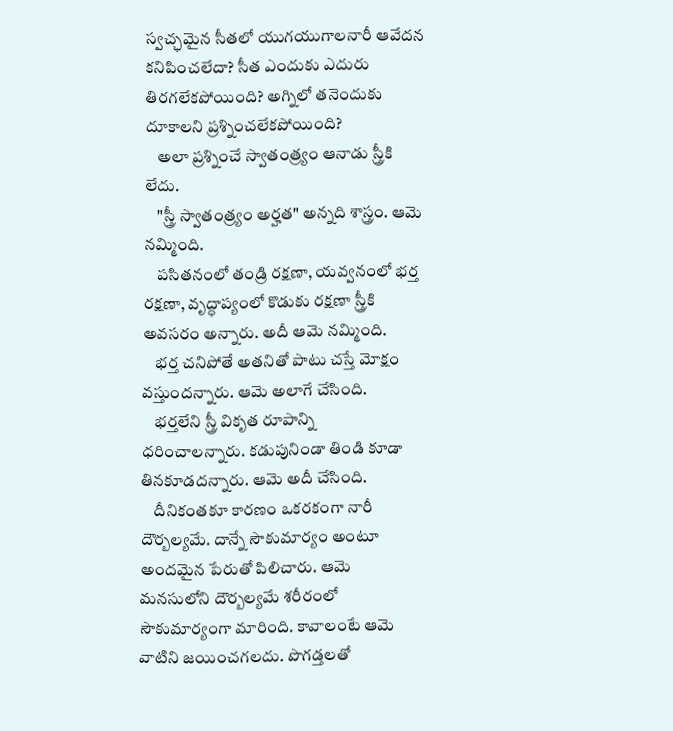స్వచ్ఛమైన సీతలో యుగయుగాలనారీ ఆవేదన కనిపించలేదా? సీత ఎందుకు ఎదురు తిరగలేకపోయింది? అగ్నిలో తనెందుకు దూకాలని ప్రశ్నించలేకపోయింది?
    అలా ప్రశ్నించే స్వాతంత్ర్యం ఆనాడు స్త్రీకి లేదు.
    "స్త్రీ స్వాతంత్ర్యం అర్హత" అన్నది శాస్త్రం. ఆమె నమ్మింది.
    పసితనంలో తండ్రి రక్షణా, యవ్వనంలో భర్త రక్షణా, వృద్ధాప్యంలో కొడుకు రక్షణా స్త్రీకి అవసరం అన్నారు. అదీ ఆమె నమ్మింది.
    భర్త చనిపోతే అతనితో పాటు చస్తే మోక్షం వస్తుందన్నారు. ఆమె అలాగే చేసింది.
    భర్తలేని స్త్రీ వికృత రూపాన్ని ధరించాలన్నారు. కడుపునిండా తిండి కూడా తినకూడదన్నారు. ఆమె అదీ చేసింది.
    దీనికంతకూ కారణం ఒకరకంగా నారీ దౌర్బల్యమే. దాన్నే సౌకుమార్యం అంటూ అందమైన పేరుతో పిలిచారు. ఆమె మనసులోని దౌర్బల్యమే శరీరంలో సౌకుమార్యంగా మారింది. కావాలంటే ఆమె వాటిని జయించగలదు. పొగడ్తలతో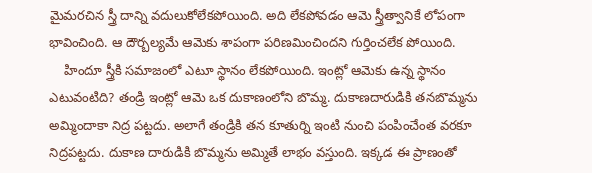మైమరచిన స్త్రీ దాన్ని వదులుకోలేకపోయింది. అది లేకపోవడం ఆమె స్త్రీత్వానికే లోపంగా భావించింది. ఆ దౌర్బల్యమే ఆమెకు శాపంగా పరిణమించిందని గుర్తించలేక పోయింది.
    హిందూ స్త్రీకి సమాజంలో ఎటూ స్థానం లేకపోయింది. ఇంట్లో ఆమెకు ఉన్న స్థానం ఎటువంటిది? తండ్రి ఇంట్లో ఆమె ఒక దుకాణంలోని బొమ్మ. దుకాణదారుడికి తనబొమ్మను అమ్మిందాకా నిద్ర పట్టదు. అలాగే తండ్రికి తన కూతుర్ని ఇంటి నుంచి పంపించేంత వరకూ నిద్రపట్టదు. దుకాణ దారుడికి బొమ్మను అమ్మితే లాభం వస్తుంది. ఇక్కడ ఈ ప్రాణంతో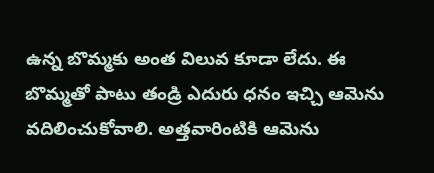ఉన్న బొమ్మకు అంత విలువ కూడా లేదు. ఈ బొమ్మతో పాటు తండ్రి ఎదురు ధనం ఇచ్చి ఆమెను వదిలించుకోవాలి. అత్తవారింటికి ఆమెను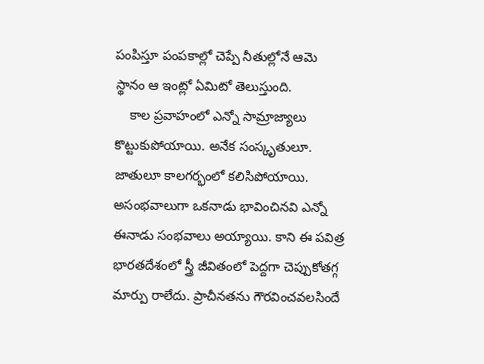పంపిస్తూ పంపకాల్లో చెప్పే నీతుల్లోనే ఆమె స్థానం ఆ ఇంట్లో ఏమిటో తెలుస్తుంది.
    కాల ప్రవాహంలో ఎన్నో సామ్రాజ్యాలు కొట్టుకుపోయాయి. అనేక సంస్కృతులూ. జాతులూ కాలగర్భంలో కలిసిపోయాయి. అసంభవాలుగా ఒకనాడు భావించినవి ఎన్నో ఈనాడు సంభవాలు అయ్యాయి. కాని ఈ పవిత్ర భారతదేశంలో స్త్రీ జీవితంలో పెద్దగా చెప్పుకోతగ్గ మార్పు రాలేదు. ప్రాచీనతను గౌరవించవలసిందే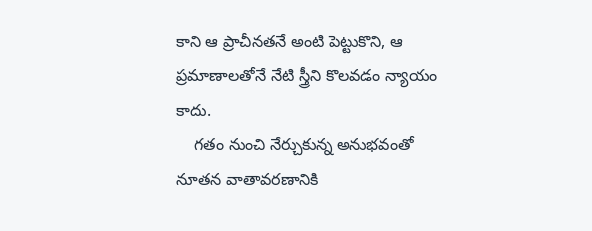కాని ఆ ప్రాచీనతనే అంటి పెట్టుకొని, ఆ ప్రమాణాలతోనే నేటి స్త్రీని కొలవడం న్యాయం కాదు.
    గతం నుంచి నేర్చుకున్న అనుభవంతో నూతన వాతావరణానికి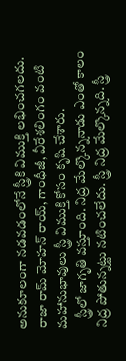అనుకూలంగా నడవడంలోనే స్త్రీకి విముక్తి లభించగలదు. రాజా రామ్ మోహన్ రాయ్, గాంధీజీ, వీరేశలింగం వంటి మహానుభావులు స్త్రీ విముక్తి కోసం కృషి చేశారు.
    స్త్రీలో జాగృతి వస్తూంది. నిద్ర మేల్కొన్ననాడు ఎంతో కాలం నిద్ర పోతున్నట్టు నటించలేదు. స్త్రీ నిద్ర మేల్కొన్నది. స్త్రీ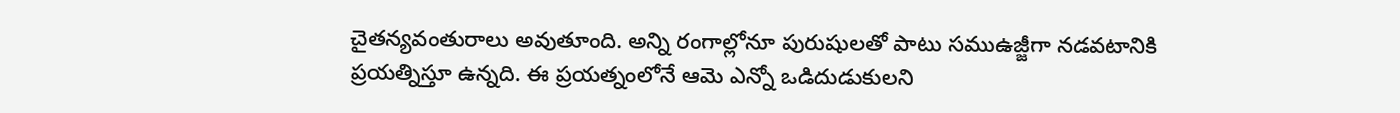చైతన్యవంతురాలు అవుతూంది. అన్ని రంగాల్లోనూ పురుషులతో పాటు సముఉజ్జీగా నడవటానికి ప్రయత్నిస్తూ ఉన్నది. ఈ ప్రయత్నంలోనే ఆమె ఎన్నో ఒడిదుడుకులని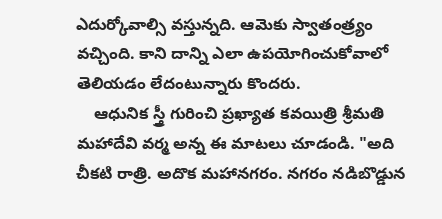ఎదుర్కోవాల్సి వస్తున్నది. ఆమెకు స్వాతంత్ర్యం వచ్చింది. కాని దాన్ని ఎలా ఉపయోగించుకోవాలో తెలియడం లేదంటున్నారు కొందరు.
    ఆధునిక స్త్రీ గురించి ప్రఖ్యాత కవయిత్రి శ్రీమతి మహాదేవి వర్మ అన్న ఈ మాటలు చూడండి. "అది చీకటి రాత్రి. అదొక మహానగరం. నగరం నడిబొడ్డున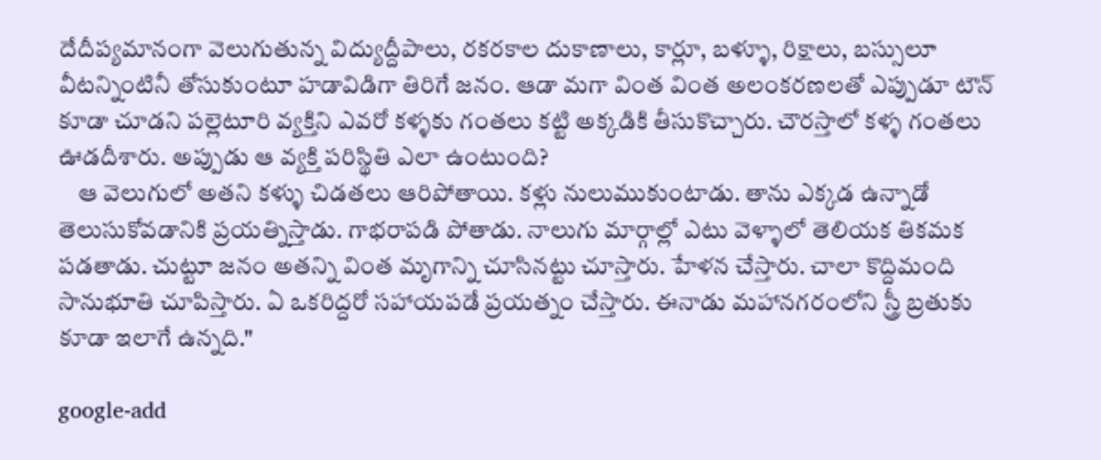దేదీప్యమానంగా వెలుగుతున్న విద్యుద్దీపాలు, రకరకాల దుకాణాలు, కార్లూ, బళ్ళూ, రిక్షాలు, బస్సులూ వీటన్నింటినీ తోసుకుంటూ హడావిడిగా తిరిగే జనం. ఆడా మగా వింత వింత అలంకరణలతో ఎప్పుడూ టౌన్ కూడా చూడని పల్లెటూరి వ్యక్తిని ఎవరో కళ్ళకు గంతలు కట్టి అక్కడికి తీసుకొచ్చారు. చౌరస్తాలో కళ్ళ గంతలు ఊడదీశారు. అప్పుడు ఆ వ్యక్తి పరిస్థితి ఎలా ఉంటుంది?
    ఆ వెలుగులో అతని కళ్ళు చిడతలు ఆరిపోతాయి. కళ్లు నులుముకుంటాడు. తాను ఎక్కడ ఉన్నాడో తెలుసుకోవడానికి ప్రయత్నిస్తాడు. గాభరాపడి పోతాడు. నాలుగు మార్గాల్లో ఎటు వెళ్ళాలో తెలియక తికమక పడతాడు. చుట్టూ జనం అతన్ని వింత మృగాన్ని చూసినట్టు చూస్తారు. హేళన చేస్తారు. చాలా కొద్దిమంది సానుభూతి చూపిస్తారు. ఏ ఒకరిద్దరో సహాయపడే ప్రయత్నం చేస్తారు. ఈనాడు మహానగరంలోని స్త్రీ బ్రతుకు కూడా ఇలాగే ఉన్నది."

google-add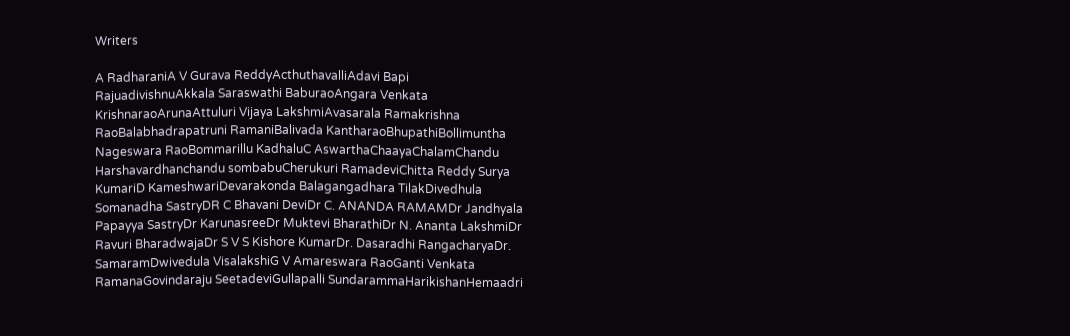Writers

A RadharaniA V Gurava ReddyActhuthavalliAdavi Bapi RajuadivishnuAkkala Saraswathi BaburaoAngara Venkata KrishnaraoArunaAttuluri Vijaya LakshmiAvasarala Ramakrishna RaoBalabhadrapatruni RamaniBalivada KantharaoBhupathiBollimuntha Nageswara RaoBommarillu KadhaluC AswarthaChaayaChalamChandu Harshavardhanchandu sombabuCherukuri RamadeviChitta Reddy Surya KumariD KameshwariDevarakonda Balagangadhara TilakDivedhula Somanadha SastryDR C Bhavani DeviDr C. ANANDA RAMAMDr Jandhyala Papayya SastryDr KarunasreeDr Muktevi BharathiDr N. Ananta LakshmiDr Ravuri BharadwajaDr S V S Kishore KumarDr. Dasaradhi RangacharyaDr. SamaramDwivedula VisalakshiG V Amareswara RaoGanti Venkata RamanaGovindaraju SeetadeviGullapalli SundarammaHarikishanHemaadri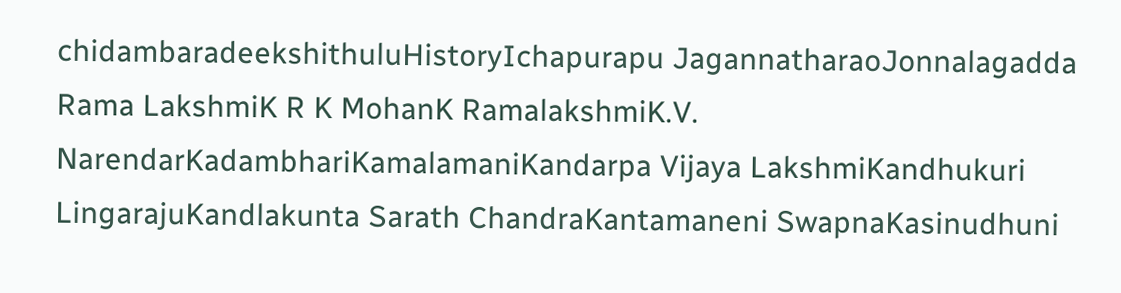chidambaradeekshithuluHistoryIchapurapu JagannatharaoJonnalagadda Rama LakshmiK R K MohanK RamalakshmiK.V. NarendarKadambhariKamalamaniKandarpa Vijaya LakshmiKandhukuri LingarajuKandlakunta Sarath ChandraKantamaneni SwapnaKasinudhuni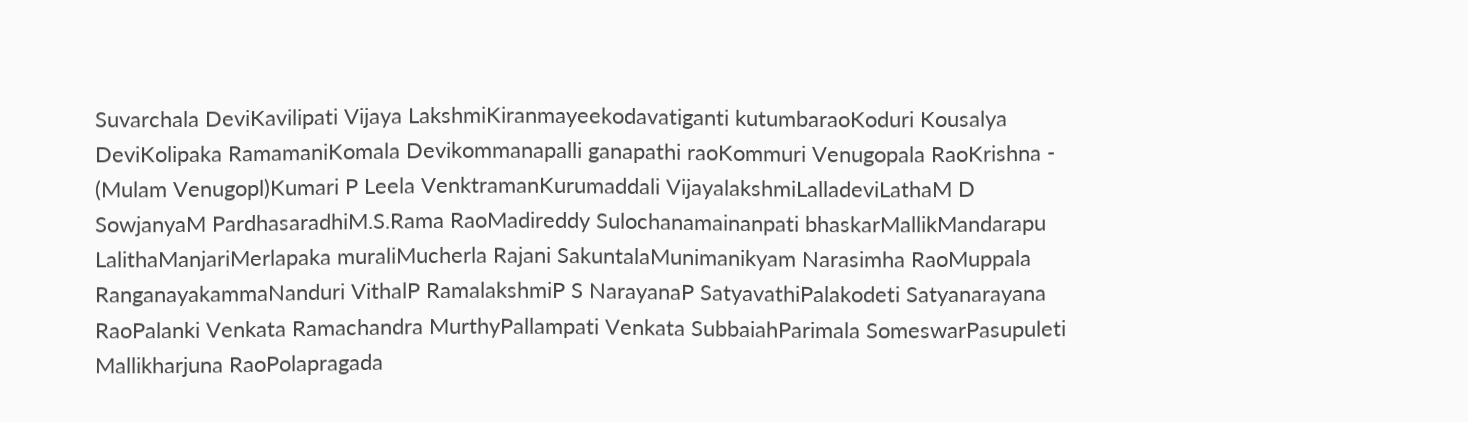Suvarchala DeviKavilipati Vijaya LakshmiKiranmayeekodavatiganti kutumbaraoKoduri Kousalya DeviKolipaka RamamaniKomala Devikommanapalli ganapathi raoKommuri Venugopala RaoKrishna - (Mulam Venugopl)Kumari P Leela VenktramanKurumaddali VijayalakshmiLalladeviLathaM D SowjanyaM PardhasaradhiM.S.Rama RaoMadireddy Sulochanamainanpati bhaskarMallikMandarapu LalithaManjariMerlapaka muraliMucherla Rajani SakuntalaMunimanikyam Narasimha RaoMuppala RanganayakammaNanduri VithalP RamalakshmiP S NarayanaP SatyavathiPalakodeti Satyanarayana RaoPalanki Venkata Ramachandra MurthyPallampati Venkata SubbaiahParimala SomeswarPasupuleti Mallikharjuna RaoPolapragada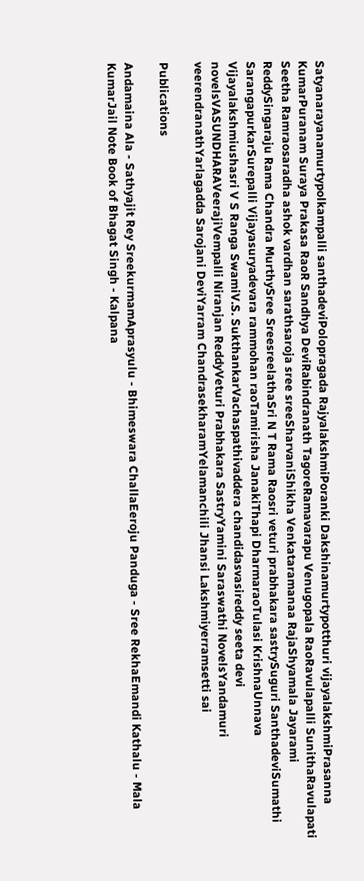Satyanarayanamurtypolkampalli santhadeviPolopragada RajyalakshmiPoranki Dakshinamurtypotthuri vijayalakshmiPrasanna KumarPuranam Suraya Prakasa RaoR Sandhya DeviRabindranath TagoreRamavarapu Venugopala RaoRavulapalli SunithaRavulapati Seetha Ramraosaradha ashok vardhan sarathsaroja sree sreeSharvaniShikha Venkataramanaa RajaShyamala Jayarami ReddySingaraju Rama Chandra MurthySree SreesreelathaSri N T Rama Raosri veturi prabhakara sastrySuguri SanthadeviSumathi SarangapurkarSurepalli Vijayasuryadevara rammohan raoTamirisha JanakiThapi DharmaraoTulasi KrishnaUnnava Vijayalakshmiushasri V S Ranga SwamiV.S. SukthankarVachaspathivaddera chandidasvasireddy seeta devi novelsVASUNDHARAVeerajiVempalli Niranjan ReddyVeturi Prabhakara SastryYamini Saraswathi NovelsYandamuri veerendranathYarlagadda Sarojani DeviYarram ChandrasekharamYelamanchili Jhansi Lakshmiyerramsetti sai

Publications

Andamaina Ala - Sathyajit Rey SreekurmamAprasyulu - Bhimeswara ChallaEeroju Panduga - Sree RekhaEmandi Kathalu - Mala KumarJail Note Book of Bhagat Singh - Kalpana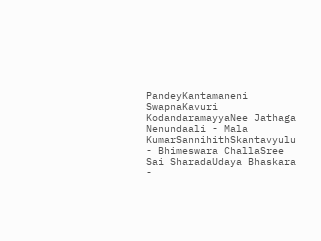PandeyKantamaneni SwapnaKavuri KodandaramayyaNee Jathaga Nenundaali - Mala KumarSannihithSkantavyulu - Bhimeswara ChallaSree Sai SharadaUdaya Bhaskara -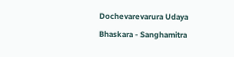Dochevarevarura Udaya Bhaskara - Sanghamitra